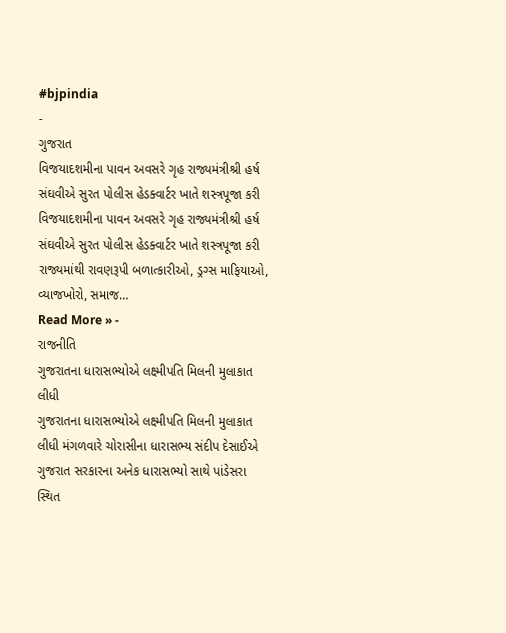#bjpindia
-
ગુજરાત
વિજયાદશમીના પાવન અવસરે ગૃહ રાજ્યમંત્રીશ્રી હર્ષ સંઘવીએ સુરત પોલીસ હેડક્વાર્ટર ખાતે શસ્ત્રપૂજા કરી
વિજયાદશમીના પાવન અવસરે ગૃહ રાજ્યમંત્રીશ્રી હર્ષ સંઘવીએ સુરત પોલીસ હેડક્વાર્ટર ખાતે શસ્ત્રપૂજા કરી રાજ્યમાંથી રાવણરૂપી બળાત્કારીઓ, ડ્રગ્સ માફિયાઓ, વ્યાજખોરો, સમાજ…
Read More » -
રાજનીતિ
ગુજરાતના ધારાસભ્યોએ લક્ષ્મીપતિ મિલની મુલાકાત લીધી
ગુજરાતના ધારાસભ્યોએ લક્ષ્મીપતિ મિલની મુલાકાત લીધી મંગળવારે ચોરાસીના ધારાસભ્ય સંદીપ દેસાઈએ ગુજરાત સરકારના અનેક ધારાસભ્યો સાથે પાંડેસરા સ્થિત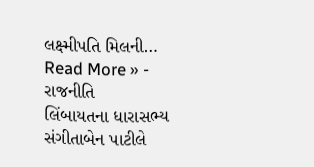લક્ષ્મીપતિ મિલની…
Read More » -
રાજનીતિ
લિંબાયતના ધારાસભ્ય સંગીતાબેન પાટીલે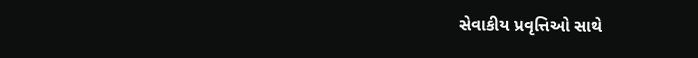સેવાકીય પ્રવૃત્તિઓ સાથે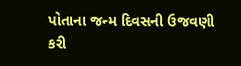પોતાના જન્મ દિવસની ઉજવણી કરી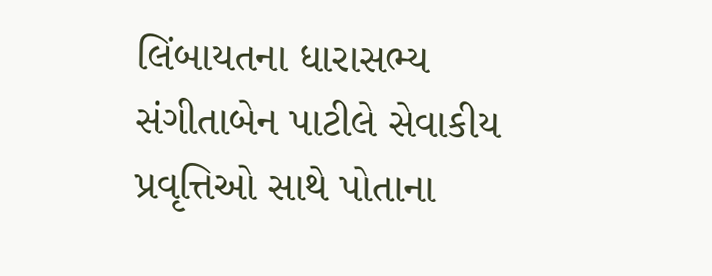લિંબાયતના ધારાસભ્ય સંગીતાબેન પાટીલે સેવાકીય પ્રવૃત્તિઓ સાથે પોતાના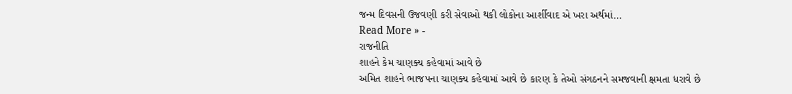જન્મ દિવસની ઉજવણી કરી સેવાઓ થકી લોકોના આર્શીવાદ એ ખરા અર્થમાં…
Read More » -
રાજનીતિ
શાહને કેમ ચાણક્ય કહેવામાં આવે છે
અમિત શાહને ભાજપના ચાણક્ય કહેવામાં આવે છે કારણ કે તેઓ સંગઠનને સમજવાની ક્ષમતા ધરાવે છે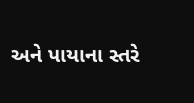અને પાયાના સ્તરે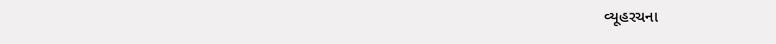વ્યૂહરચના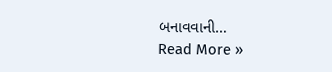બનાવવાની…
Read More »